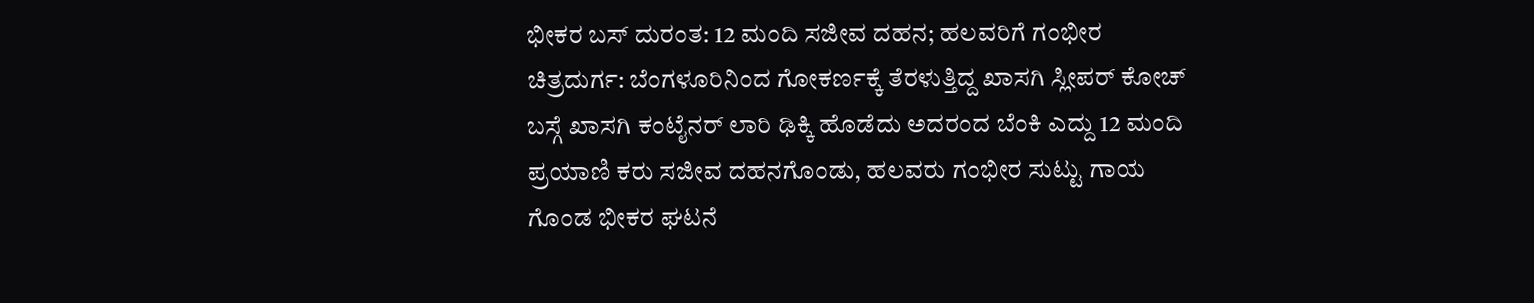ಭೀಕರ ಬಸ್ ದುರಂತ: 12 ಮಂದಿ ಸಜೀವ ದಹನ; ಹಲವರಿಗೆ ಗಂಭೀರ
ಚಿತ್ರದುರ್ಗ: ಬೆಂಗಳೂರಿನಿಂದ ಗೋಕರ್ಣಕ್ಕೆ ತೆರಳುತ್ತಿದ್ದ ಖಾಸಗಿ ಸ್ಲೀಪರ್ ಕೋಚ್ ಬಸ್ಗೆ ಖಾಸಗಿ ಕಂಟೈನರ್ ಲಾರಿ ಢಿಕ್ಕಿ ಹೊಡೆದು ಅದರಂದ ಬೆಂಕಿ ಎದ್ದು 12 ಮಂದಿ ಪ್ರಯಾಣಿ ಕರು ಸಜೀವ ದಹನಗೊಂಡು, ಹಲವರು ಗಂಭೀರ ಸುಟ್ಟು ಗಾಯ ಗೊಂಡ ಭೀಕರ ಘಟನೆ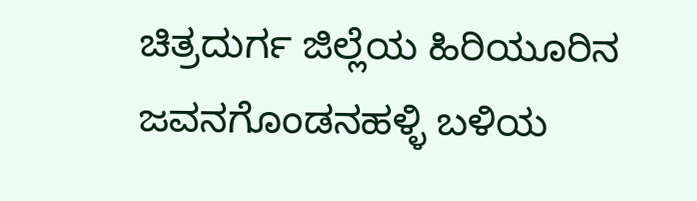ಚಿತ್ರದುರ್ಗ ಜಿಲ್ಲೆಯ ಹಿರಿಯೂರಿನ ಜವನಗೊಂಡನಹಳ್ಳಿ ಬಳಿಯ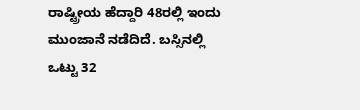ರಾಷ್ಟ್ರೀಯ ಹೆದ್ದಾರಿ 48ರಲ್ಲಿ ಇಂದು ಮುಂಜಾನೆ ನಡೆದಿದೆ. ಬಸ್ಸಿನಲ್ಲಿ ಒಟ್ಟು 32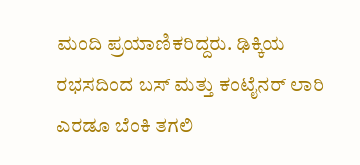ಮಂದಿ ಪ್ರಯಾಣಿಕರಿದ್ದರು. ಢಿಕ್ಕಿಯ ರಭಸದಿಂದ ಬಸ್ ಮತ್ತು ಕಂಟೈನರ್ ಲಾರಿ ಎರಡೂ ಬೆಂಕಿ ತಗಲಿ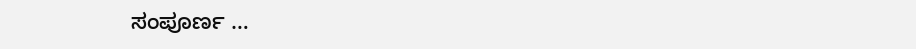ಸಂಪೂರ್ಣ …